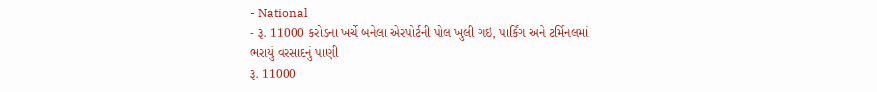- National
- રૂ. 11000 કરોડના ખર્ચે બનેલા એરપોર્ટની પોલ ખુલી ગઇ, પાર્કિંગ અને ટર્મિનલમાં ભરાયું વરસાદનું પાણી
રૂ. 11000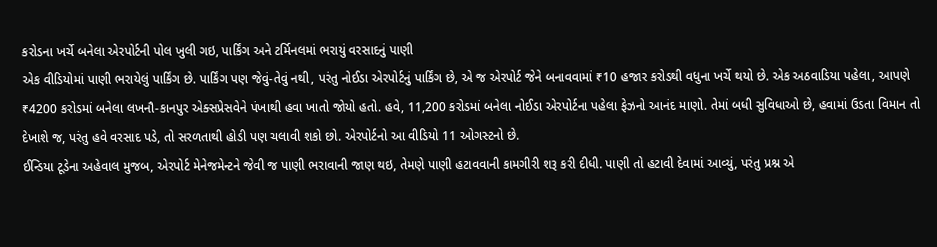કરોડના ખર્ચે બનેલા એરપોર્ટની પોલ ખુલી ગઇ, પાર્કિંગ અને ટર્મિનલમાં ભરાયું વરસાદનું પાણી
એક વીડિયોમાં પાણી ભરાયેલું પાર્કિંગ છે. પાર્કિંગ પણ જેવું-તેવું નથી, પરંતુ નોઈડા એરપોર્ટનું પાર્કિંગ છે, એ જ એરપોર્ટ જેને બનાવવામાં ₹10 હજાર કરોડથી વધુના ખર્ચે થયો છે. એક અઠવાડિયા પહેલા, આપણે ₹4200 કરોડમાં બનેલા લખનૌ-કાનપુર એક્સપ્રેસવેને પંખાથી હવા ખાતો જોયો હતો. હવે, 11,200 કરોડમાં બનેલા નોઈડા એરપોર્ટના પહેલા ફેઝનો આનંદ માણો. તેમાં બધી સુવિધાઓ છે, હવામાં ઉડતા વિમાન તો દેખાશે જ, પરંતુ હવે વરસાદ પડે, તો સરળતાથી હોડી પણ ચલાવી શકો છો. એરપોર્ટનો આ વીડિયો 11 ઓગસ્ટનો છે.
ઈન્ડિયા ટૂડેના અહેવાલ મુજબ, એરપોર્ટ મેનેજમેન્ટને જેવી જ પાણી ભરાવાની જાણ થઇ, તેમણે પાણી હટાવવાની કામગીરી શરૂ કરી દીધી. પાણી તો હટાવી દેવામાં આવ્યું, પરંતુ પ્રશ્ન એ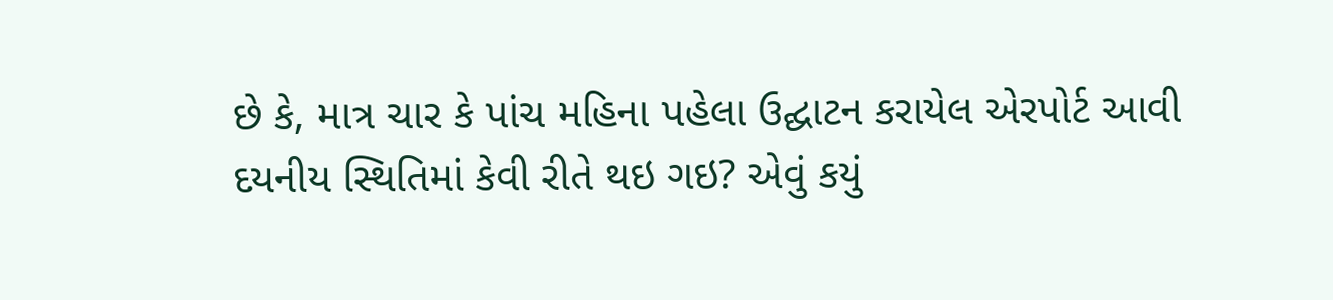છે કે, માત્ર ચાર કે પાંચ મહિના પહેલા ઉદ્ઘાટન કરાયેલ એરપોર્ટ આવી દયનીય સ્થિતિમાં કેવી રીતે થઇ ગઇ? એવું કયું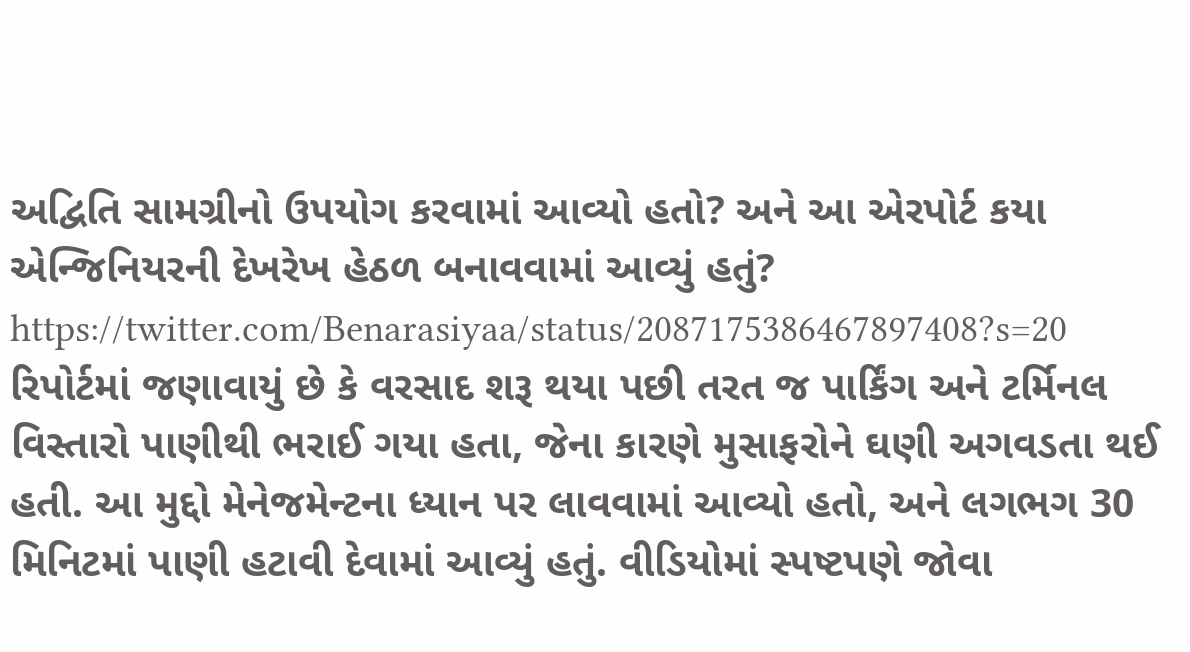અદ્વિતિ સામગ્રીનો ઉપયોગ કરવામાં આવ્યો હતો? અને આ એરપોર્ટ કયા એન્જિનિયરની દેખરેખ હેઠળ બનાવવામાં આવ્યું હતું?
https://twitter.com/Benarasiyaa/status/2087175386467897408?s=20
રિપોર્ટમાં જણાવાયું છે કે વરસાદ શરૂ થયા પછી તરત જ પાર્કિંગ અને ટર્મિનલ વિસ્તારો પાણીથી ભરાઈ ગયા હતા, જેના કારણે મુસાફરોને ઘણી અગવડતા થઈ હતી. આ મુદ્દો મેનેજમેન્ટના ધ્યાન પર લાવવામાં આવ્યો હતો, અને લગભગ 30 મિનિટમાં પાણી હટાવી દેવામાં આવ્યું હતું. વીડિયોમાં સ્પષ્ટપણે જોવા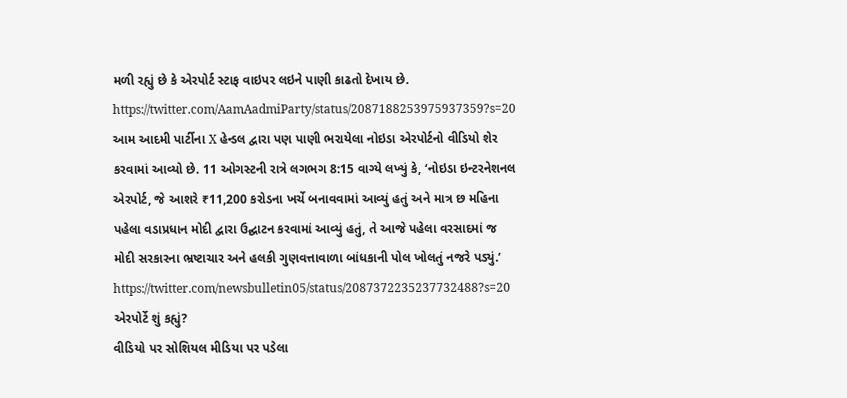મળી રહ્યું છે કે એરપોર્ટ સ્ટાફ વાઇપર લઇને પાણી કાઢતો દેખાય છે.
https://twitter.com/AamAadmiParty/status/2087188253975937359?s=20
આમ આદમી પાર્ટીના X હેન્ડલ દ્વારા પણ પાણી ભરાયેલા નોઇડા એરપોર્ટનો વીડિયો શેર કરવામાં આવ્યો છે. 11 ઓગસ્ટની રાત્રે લગભગ 8:15 વાગ્યે લખ્યું કે, ‘નોઇડા ઇન્ટરનેશનલ એરપોર્ટ, જે આશરે ₹11,200 કરોડના ખર્ચે બનાવવામાં આવ્યું હતું અને માત્ર છ મહિના પહેલા વડાપ્રધાન મોદી દ્વારા ઉદ્ઘાટન કરવામાં આવ્યું હતું, તે આજે પહેલા વરસાદમાં જ મોદી સરકારના ભ્રષ્ટાચાર અને હલકી ગુણવત્તાવાળા બાંધકાની પોલ ખોલતું નજરે પડ્યું.’
https://twitter.com/newsbulletin05/status/2087372235237732488?s=20
એરપોર્ટે શું કહ્યું?
વીડિયો પર સોશિયલ મીડિયા પર પડેલા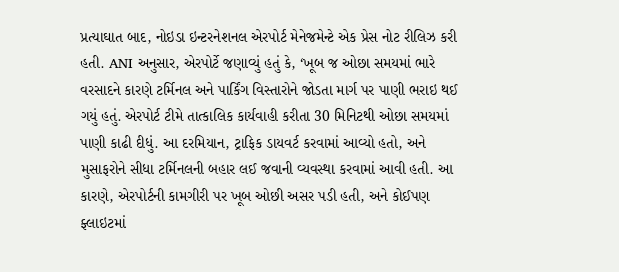પ્રત્યાઘાત બાદ, નોઇડા ઇન્ટરનેશનલ એરપોર્ટ મેનેજમેન્ટે એક પ્રેસ નોટ રીલિઝ કરી હતી. ANI અનુસાર, એરપોર્ટે જણાવ્યું હતું કે, ‘ખૂબ જ ઓછા સમયમાં ભારે વરસાદને કારણે ટર્મિનલ અને પાર્કિંગ વિસ્તારોને જોડતા માર્ગ પર પાણી ભરાઇ થઈ ગયું હતું. એરપોર્ટ ટીમે તાત્કાલિક કાર્યવાહી કરીતા 30 મિનિટથી ઓછા સમયમાં પાણી કાઢી દીધું. આ દરમિયાન, ટ્રાફિક ડાયવર્ટ કરવામાં આવ્યો હતો, અને મુસાફરોને સીધા ટર્મિનલની બહાર લઈ જવાની વ્યવસ્થા કરવામાં આવી હતી. આ કારણે, એરપોર્ટની કામગીરી પર ખૂબ ઓછી અસર પડી હતી, અને કોઈપણ ફ્લાઇટમાં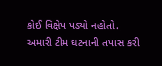કોઈ વિક્ષેપ પડ્યો નહોતો. અમારી ટીમ ઘટનાની તપાસ કરી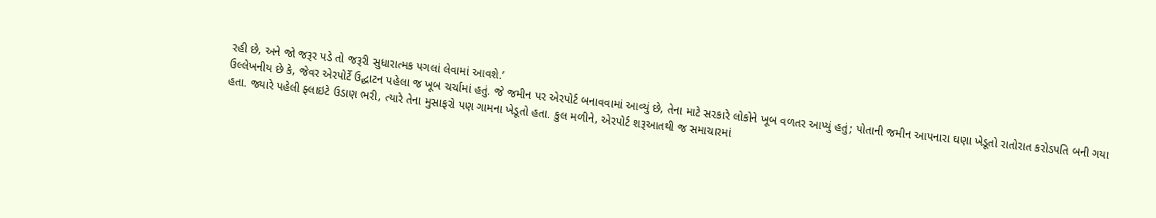રહી છે, અને જો જરૂર પડે તો જરૂરી સુધારાત્મક પગલાં લેવામાં આવશે.’
ઉલ્લેખનીય છે કે, જેવર એરપોર્ટે ઉદ્ઘાટન પહેલા જ ખૂબ ચર્ચામાં હતું. જે જમીન પર એરપોર્ટ બનાવવામાં આવ્યું છે, તેના માટે સરકારે લોકોને ખૂબ વળતર આપ્યું હતું; પોતાની જમીન આપનારા ઘણા ખેડૂતો રાતોરાત કરોડપતિ બની ગયા હતા. જ્યારે પહેલી ફ્લાઇટે ઉડાણ ભરી, ત્યારે તેના મુસાફરો પણ ગામના ખેડૂતો હતા. કુલ મળીને, એરપોર્ટ શરૂઆતથી જ સમાચારમાં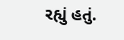રહ્યું હતું.